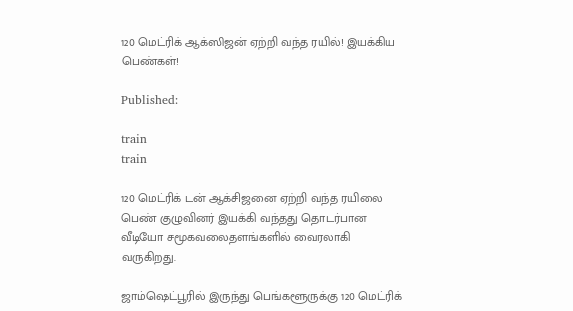120 மெட்ரிக் ஆக்ஸிஜன் ஏற்றி வந்த ரயில்! இயக்கிய பெண்கள்!

Published:

train
train

120 மெட்ரிக் டன் ஆக்சிஜனை ஏற்றி வந்த ரயிலை பெண் குழுவினர் இயக்கி வந்தது தொடர்பான வீடியோ சமூகவலைதளங்களில் வைரலாகி வருகிறது.

ஜாம்ஷெட்பூரில் இருந்து பெங்களூருக்கு 120 மெட்ரிக்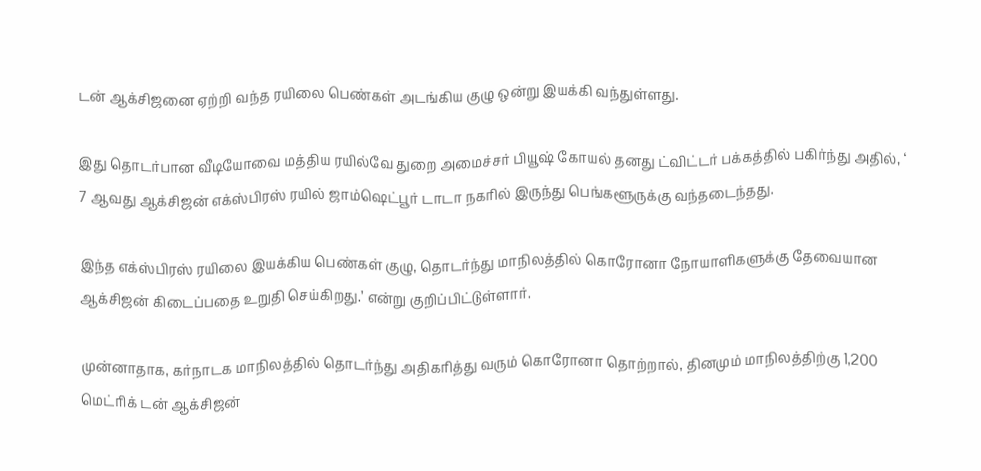டன் ஆக்சிஜனை ஏற்றி வந்த ரயிலை பெண்கள் அடங்கிய குழு ஒன்று இயக்கி வந்துள்ளது.

இது தொடர்பான வீடியோவை மத்திய ரயில்வே துறை அமைச்சர் பியூஷ் கோயல் தனது ட்விட்டர் பக்கத்தில் பகிர்ந்து அதில், ‘ 7 ஆவது ஆக்சிஜன் எக்ஸ்பிரஸ் ரயில் ஜாம்ஷெட்பூர் டாடா நகரில் இருந்து பெங்களூருக்கு வந்தடைந்தது.

இந்த எக்ஸ்பிரஸ் ரயிலை இயக்கிய பெண்கள் குழு, தொடர்ந்து மாநிலத்தில் கொரோனா நோயாளிகளுக்கு தேவையான ஆக்சிஜன் கிடைப்பதை உறுதி செய்கிறது.’ என்று குறிப்பிட்டுள்ளார்.

முன்னாதாக, கர்நாடக மாநிலத்தில் தொடர்ந்து அதிகரித்து வரும் கொரோனா தொற்றால், தினமும் மாநிலத்திற்கு 1,200 மெட்ரிக் டன் ஆக்சிஜன்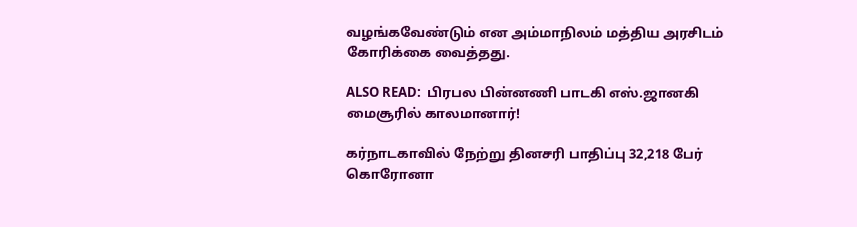வழங்கவேண்டும் என அம்மாநிலம் மத்திய அரசிடம் கோரிக்கை வைத்தது.

ALSO READ:  பிரபல பின்னணி பாடகி எஸ்.ஜானகி மைசூரில் காலமானார்!

கர்நாடகாவில் நேற்று தினசரி பாதிப்பு 32,218 பேர் கொரோனா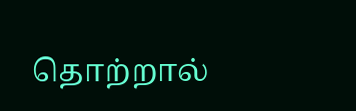தொற்றால்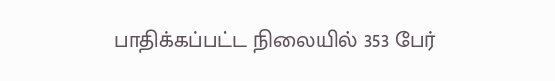பாதிக்கப்பட்ட நிலையில் 353 பேர்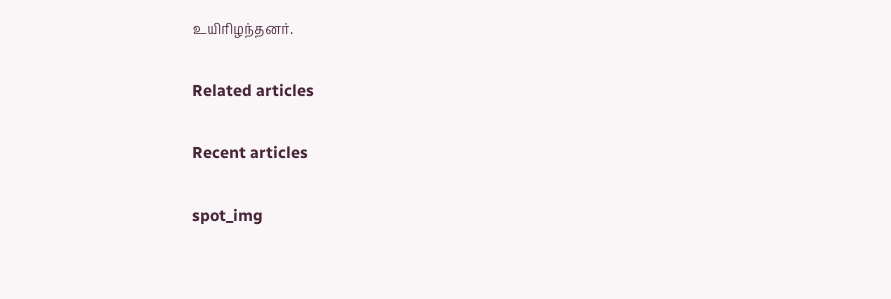உயிரிழந்தனர்.

Related articles

Recent articles

spot_img